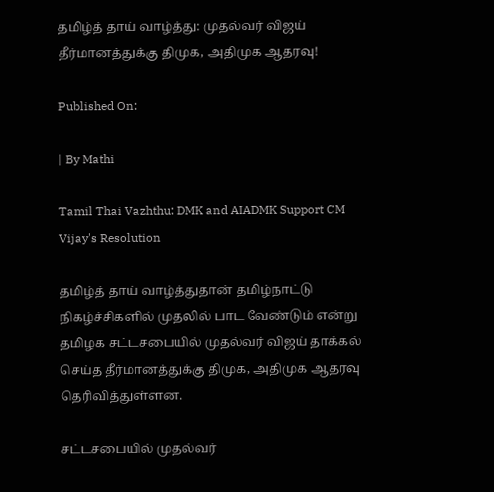தமிழ்த் தாய் வாழ்த்து: முதல்வர் விஜய் தீர்மானத்துக்கு திமுக, அதிமுக ஆதரவு!

Published On:

| By Mathi

Tamil Thai Vazhthu: DMK and AIADMK Support CM Vijay's Resolution

தமிழ்த் தாய் வாழ்த்துதான் தமிழ்நாட்டு நிகழ்ச்சிகளில் முதலில் பாட வேண்டும் என்று தமிழக சட்டசபையில் முதல்வர் விஜய் தாக்கல் செய்த தீர்மானத்துக்கு திமுக, அதிமுக ஆதரவு தெரிவித்துள்ளன.

சட்டசபையில் முதல்வர்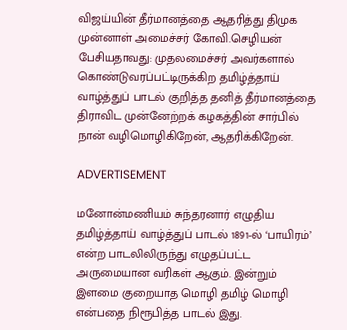விஜய்யின் தீர்மானத்தை ஆதரித்து திமுக முன்னாள் அமைச்சர் கோவி.செழியன் பேசியதாவது: முதலமைச்சர் அவர்களால் கொண்டுவரப்பட்டிருக்கிற தமிழ்த்தாய் வாழ்த்துப் பாடல் குறித்த தனித் தீர்மானத்தை திராவிட முன்னேற்றக் கழகத்தின் சார்பில் நான் வழிமொழிகிறேன், ஆதரிக்கிறேன்.

ADVERTISEMENT

மனோன்மணியம் சுந்தரனார் எழுதிய தமிழ்த்தாய் வாழ்த்துப் பாடல் 1891-ல் ‘பாயிரம்’ என்ற பாடலிலிருந்து எழுதப்பட்ட அருமையான வரிகள் ஆகும். இன்றும் இளமை குறையாத மொழி தமிழ் மொழி என்பதை நிரூபித்த பாடல் இது.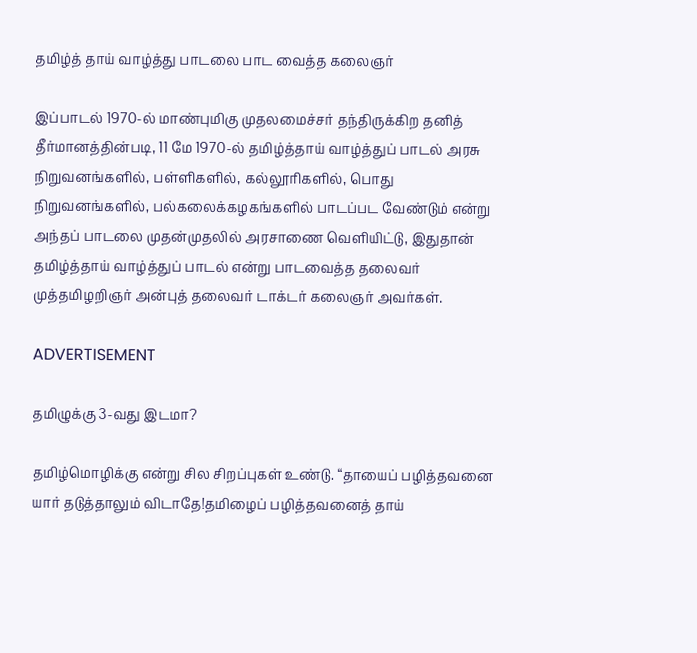தமிழ்த் தாய் வாழ்த்து பாடலை பாட வைத்த கலைஞர்

இப்பாடல் 1970-ல் மாண்புமிகு முதலமைச்சர் தந்திருக்கிற தனித் தீர்மானத்தின்படி, 11 மே 1970-ல் தமிழ்த்தாய் வாழ்த்துப் பாடல் அரசு நிறுவனங்களில், பள்ளிகளில், கல்லூரிகளில், பொது நிறுவனங்களில், பல்கலைக்கழகங்களில் பாடப்பட வேண்டும் என்று அந்தப் பாடலை முதன்முதலில் அரசாணை வெளியிட்டு, இதுதான் தமிழ்த்தாய் வாழ்த்துப் பாடல் என்று பாடவைத்த தலைவர் முத்தமிழறிஞர் அன்புத் தலைவர் டாக்டர் கலைஞர் அவர்கள்.

ADVERTISEMENT

தமிழுக்கு 3-வது இடமா?

தமிழ்மொழிக்கு என்று சில சிறப்புகள் உண்டு. “தாயைப் பழித்தவனை யார் தடுத்தாலும் விடாதே!தமிழைப் பழித்தவனைத் தாய்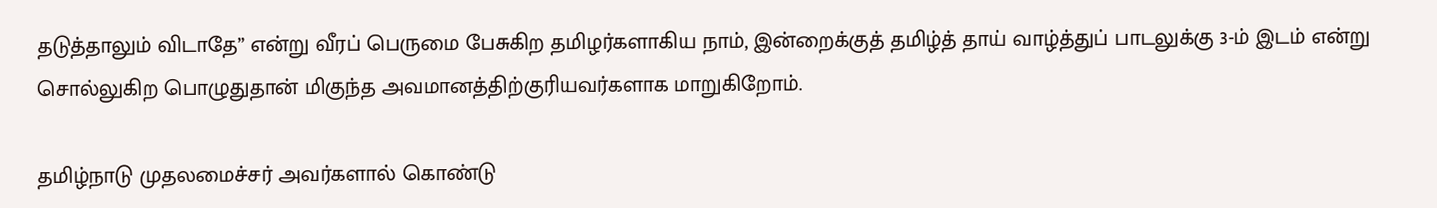தடுத்தாலும் விடாதே” என்று வீரப் பெருமை பேசுகிற தமிழர்களாகிய நாம், இன்றைக்குத் தமிழ்த் தாய் வாழ்த்துப் பாடலுக்கு 3-ம் இடம் என்று சொல்லுகிற பொழுதுதான் மிகுந்த அவமானத்திற்குரியவர்களாக மாறுகிறோம்.

தமிழ்நாடு முதலமைச்சர் அவர்களால் கொண்டு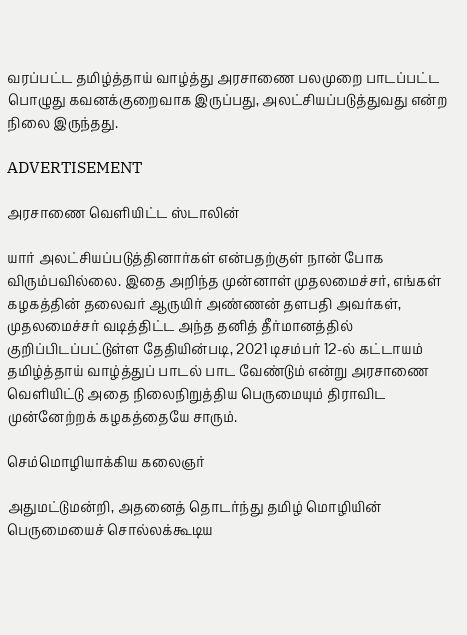வரப்பட்ட தமிழ்த்தாய் வாழ்த்து அரசாணை பலமுறை பாடப்பட்ட பொழுது கவனக்குறைவாக இருப்பது, அலட்சியப்படுத்துவது என்ற நிலை இருந்தது.

ADVERTISEMENT

அரசாணை வெளியிட்ட ஸ்டாலின்

யார் அலட்சியப்படுத்தினார்கள் என்பதற்குள் நான் போக விரும்பவில்லை. இதை அறிந்த முன்னாள் முதலமைச்சர், எங்கள் கழகத்தின் தலைவர் ஆருயிர் அண்ணன் தளபதி அவர்கள், முதலமைச்சர் வடித்திட்ட அந்த தனித் தீர்மானத்தில் குறிப்பிடப்பட்டுள்ள தேதியின்படி, 2021 டிசம்பர் 12-ல் கட்டாயம் தமிழ்த்தாய் வாழ்த்துப் பாடல் பாட வேண்டும் என்று அரசாணை வெளியிட்டு அதை நிலைநிறுத்திய பெருமையும் திராவிட முன்னேற்றக் கழகத்தையே சாரும்.

செம்மொழியாக்கிய கலைஞர்

அதுமட்டுமன்றி, அதனைத் தொடர்ந்து தமிழ் மொழியின் பெருமையைச் சொல்லக்கூடிய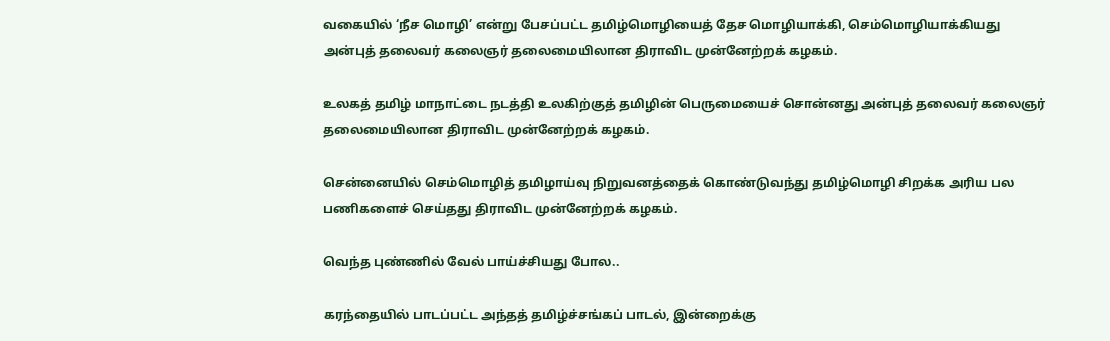வகையில் ‘நீச மொழி’ என்று பேசப்பட்ட தமிழ்மொழியைத் தேச மொழியாக்கி, செம்மொழியாக்கியது அன்புத் தலைவர் கலைஞர் தலைமையிலான திராவிட முன்னேற்றக் கழகம்.

உலகத் தமிழ் மாநாட்டை நடத்தி உலகிற்குத் தமிழின் பெருமையைச் சொன்னது அன்புத் தலைவர் கலைஞர் தலைமையிலான திராவிட முன்னேற்றக் கழகம்.

சென்னையில் செம்மொழித் தமிழாய்வு நிறுவனத்தைக் கொண்டுவந்து தமிழ்மொழி சிறக்க அரிய பல பணிகளைச் செய்தது திராவிட முன்னேற்றக் கழகம்.

வெந்த புண்ணில் வேல் பாய்ச்சியது போல..

கரந்தையில் பாடப்பட்ட அந்தத் தமிழ்ச்சங்கப் பாடல், இன்றைக்கு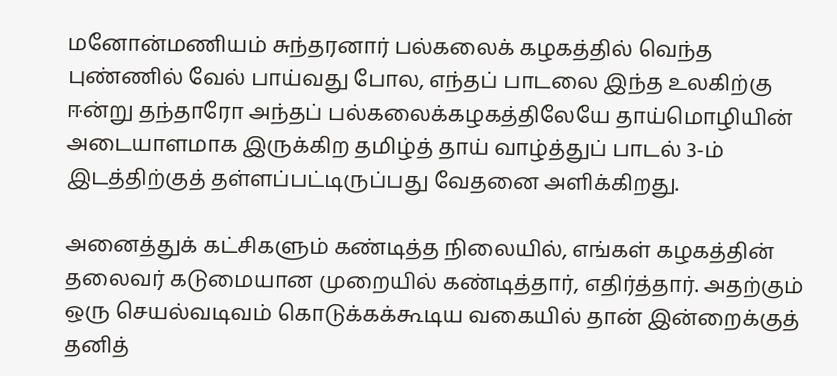மனோன்மணியம் சுந்தரனார் பல்கலைக் கழகத்தில் வெந்த புண்ணில் வேல் பாய்வது போல, எந்தப் பாடலை இந்த உலகிற்கு ஈன்று தந்தாரோ அந்தப் பல்கலைக்கழகத்திலேயே தாய்மொழியின் அடையாளமாக இருக்கிற தமிழ்த் தாய் வாழ்த்துப் பாடல் 3-ம் இடத்திற்குத் தள்ளப்பட்டிருப்பது வேதனை அளிக்கிறது.

அனைத்துக் கட்சிகளும் கண்டித்த நிலையில், எங்கள் கழகத்தின் தலைவர் கடுமையான முறையில் கண்டித்தார், எதிர்த்தார். அதற்கும் ஒரு செயல்வடிவம் கொடுக்கக்கூடிய வகையில் தான் இன்றைக்குத் தனித்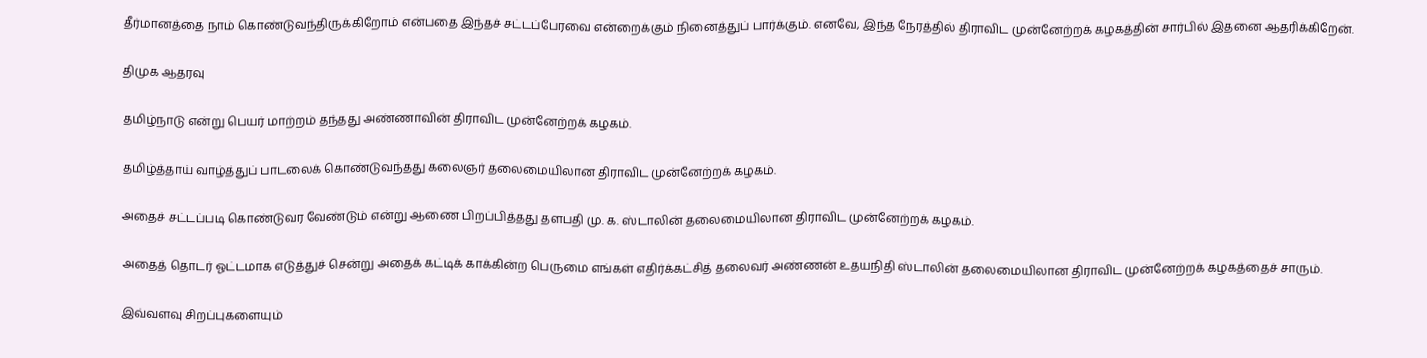தீர்மானத்தை நாம் கொண்டுவந்திருக்கிறோம் என்பதை இந்தச் சட்டப்பேரவை என்றைக்கும் நினைத்துப் பார்க்கும். எனவே, இந்த நேரத்தில் திராவிட முன்னேற்றக் கழகத்தின் சார்பில் இதனை ஆதரிக்கிறேன்.

திமுக ஆதரவு

தமிழ்நாடு என்று பெயர் மாற்றம் தந்தது அண்ணாவின் திராவிட முன்னேற்றக் கழகம்.

தமிழ்த்தாய் வாழ்த்துப் பாடலைக் கொண்டுவந்தது கலைஞர் தலைமையிலான திராவிட முன்னேற்றக் கழகம்.

அதைச் சட்டப்படி கொண்டுவர வேண்டும் என்று ஆணை பிறப்பித்தது தளபதி மு. க. ஸ்டாலின் தலைமையிலான திராவிட முன்னேற்றக் கழகம்.

அதைத் தொடர் ஓட்டமாக எடுத்துச் சென்று அதைக் கட்டிக் காக்கின்ற பெருமை எங்கள் எதிர்க்கட்சித் தலைவர் அண்ணன் உதயநிதி ஸ்டாலின் தலைமையிலான திராவிட முன்னேற்றக் கழகத்தைச் சாரும்.

இவ்வளவு சிறப்புகளையும்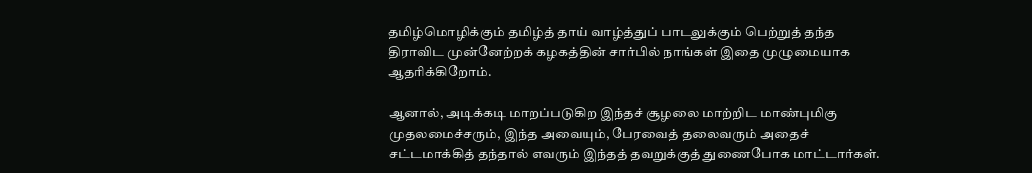தமிழ்மொழிக்கும் தமிழ்த் தாய் வாழ்த்துப் பாடலுக்கும் பெற்றுத் தந்த திராவிட முன்னேற்றக் கழகத்தின் சார்பில் நாங்கள் இதை முழுமையாக ஆதரிக்கிறோம்.

ஆனால், அடிக்கடி மாறப்படுகிற இந்தச் சூழலை மாற்றிட மாண்புமிகு முதலமைச்சரும், இந்த அவையும், பேரவைத் தலைவரும் அதைச் சட்டமாக்கித் தந்தால் எவரும் இந்தத் தவறுக்குத் துணைபோக மாட்டார்கள்.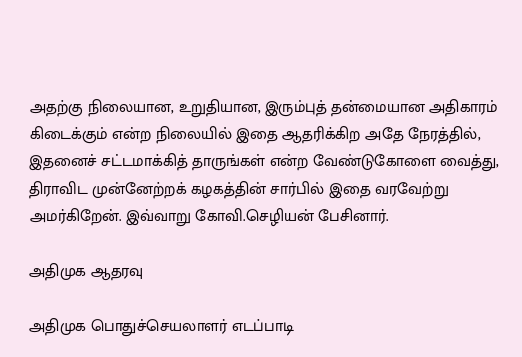அதற்கு நிலையான, உறுதியான, இரும்புத் தன்மையான அதிகாரம் கிடைக்கும் என்ற நிலையில் இதை ஆதரிக்கிற அதே நேரத்தில், இதனைச் சட்டமாக்கித் தாருங்கள் என்ற வேண்டுகோளை வைத்து, திராவிட முன்னேற்றக் கழகத்தின் சார்பில் இதை வரவேற்று அமர்கிறேன். இவ்வாறு கோவி.செழியன் பேசினார்.

அதிமுக ஆதரவு

அதிமுக பொதுச்செயலாளர் எடப்பாடி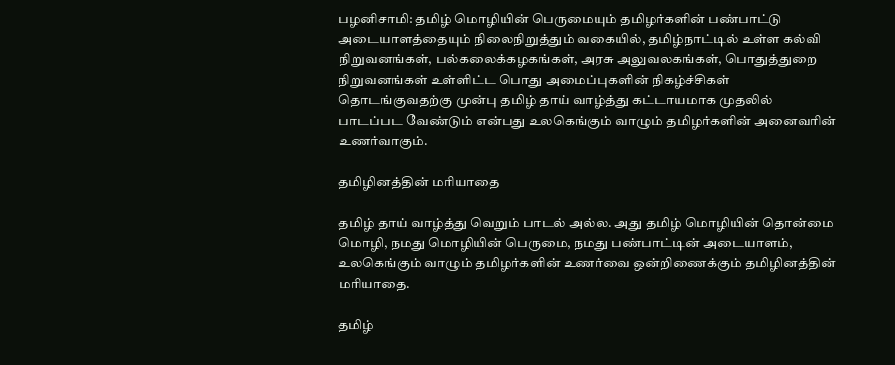பழனிசாமி: தமிழ் மொழியின் பெருமையும் தமிழர்களின் பண்பாட்டு அடையாளத்தையும் நிலைநிறுத்தும் வகையில், தமிழ்நாட்டில் உள்ள கல்வி நிறுவனங்கள், பல்கலைக்கழகங்கள், அரசு அலுவலகங்கள், பொதுத்துறை நிறுவனங்கள் உள்ளிட்ட பொது அமைப்புகளின் நிகழ்ச்சிகள் தொடங்குவதற்கு முன்பு தமிழ் தாய் வாழ்த்து கட்டாயமாக முதலில் பாடப்பட வேண்டும் என்பது உலகெங்கும் வாழும் தமிழர்களின் அனைவரின் உணர்வாகும்.

தமிழினத்தின் மரியாதை

தமிழ் தாய் வாழ்த்து வெறும் பாடல் அல்ல. அது தமிழ் மொழியின் தொன்மை மொழி, நமது மொழியின் பெருமை, நமது பண்பாட்டின் அடையாளம், உலகெங்கும் வாழும் தமிழர்களின் உணர்வை ஒன்றிணைக்கும் தமிழினத்தின் மரியாதை.

தமிழ்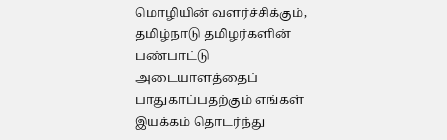மொழியின் வளர்ச்சிக்கும், தமிழ்நாடு தமிழர்களின் பண்பாட்டு அடையாளத்தைப் பாதுகாப்பதற்கும் எங்கள் இயக்கம் தொடர்ந்து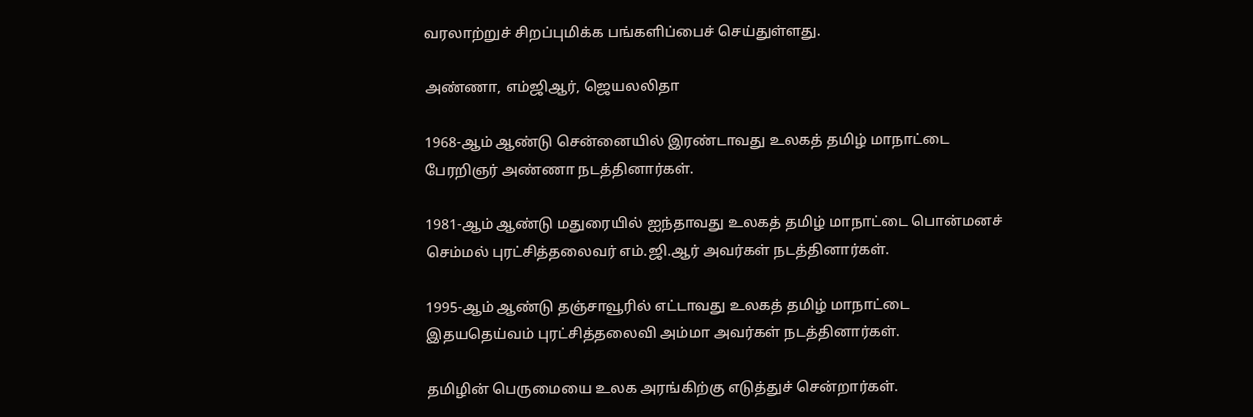வரலாற்றுச் சிறப்புமிக்க பங்களிப்பைச் செய்துள்ளது.

அண்ணா, எம்ஜிஆர், ஜெயலலிதா

1968-ஆம் ஆண்டு சென்னையில் இரண்டாவது உலகத் தமிழ் மாநாட்டை பேரறிஞர் அண்ணா நடத்தினார்கள்.

1981-ஆம் ஆண்டு மதுரையில் ஐந்தாவது உலகத் தமிழ் மாநாட்டை பொன்மனச் செம்மல் புரட்சித்தலைவர் எம்.ஜி.ஆர் அவர்கள் நடத்தினார்கள்.

1995-ஆம் ஆண்டு தஞ்சாவூரில் எட்டாவது உலகத் தமிழ் மாநாட்டை இதயதெய்வம் புரட்சித்தலைவி அம்மா அவர்கள் நடத்தினார்கள்.

தமிழின் பெருமையை உலக அரங்கிற்கு எடுத்துச் சென்றார்கள்.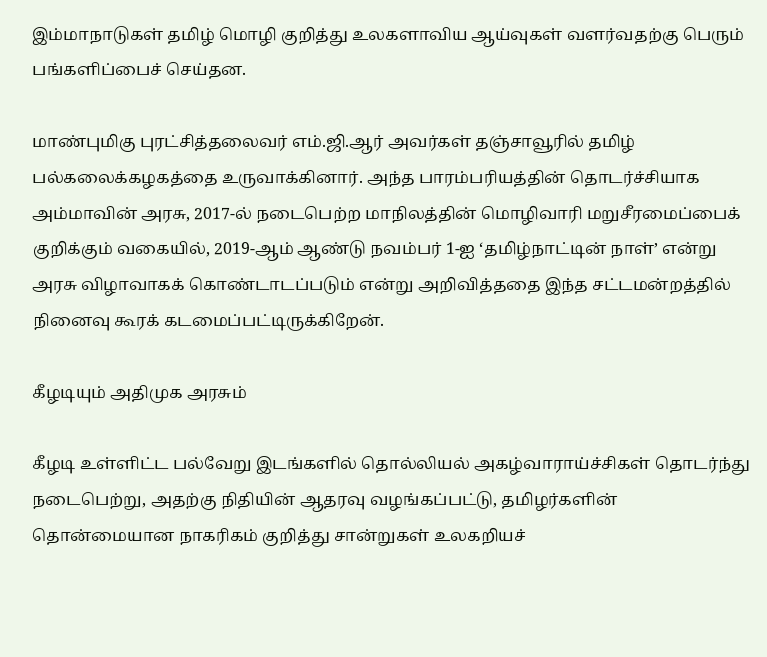இம்மாநாடுகள் தமிழ் மொழி குறித்து உலகளாவிய ஆய்வுகள் வளர்வதற்கு பெரும் பங்களிப்பைச் செய்தன.

மாண்புமிகு புரட்சித்தலைவர் எம்.ஜி.ஆர் அவர்கள் தஞ்சாவூரில் தமிழ் பல்கலைக்கழகத்தை உருவாக்கினார். அந்த பாரம்பரியத்தின் தொடர்ச்சியாக அம்மாவின் அரசு, 2017-ல் நடைபெற்ற மாநிலத்தின் மொழிவாரி மறுசீரமைப்பைக் குறிக்கும் வகையில், 2019-ஆம் ஆண்டு நவம்பர் 1-ஐ ‘தமிழ்நாட்டின் நாள்’ என்று அரசு விழாவாகக் கொண்டாடப்படும் என்று அறிவித்ததை இந்த சட்டமன்றத்தில் நினைவு கூரக் கடமைப்பட்டிருக்கிறேன்.

கீழடியும் அதிமுக அரசும்

கீழடி உள்ளிட்ட பல்வேறு இடங்களில் தொல்லியல் அகழ்வாராய்ச்சிகள் தொடர்ந்து நடைபெற்று, அதற்கு நிதியின் ஆதரவு வழங்கப்பட்டு, தமிழர்களின் தொன்மையான நாகரிகம் குறித்து சான்றுகள் உலகறியச்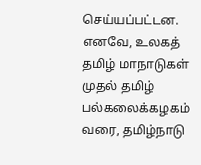செய்யப்பட்டன. எனவே, உலகத் தமிழ் மாநாடுகள் முதல் தமிழ் பல்கலைக்கழகம் வரை, தமிழ்நாடு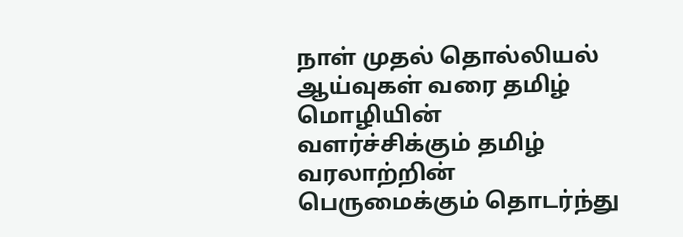நாள் முதல் தொல்லியல் ஆய்வுகள் வரை தமிழ் மொழியின் வளர்ச்சிக்கும் தமிழ் வரலாற்றின் பெருமைக்கும் தொடர்ந்து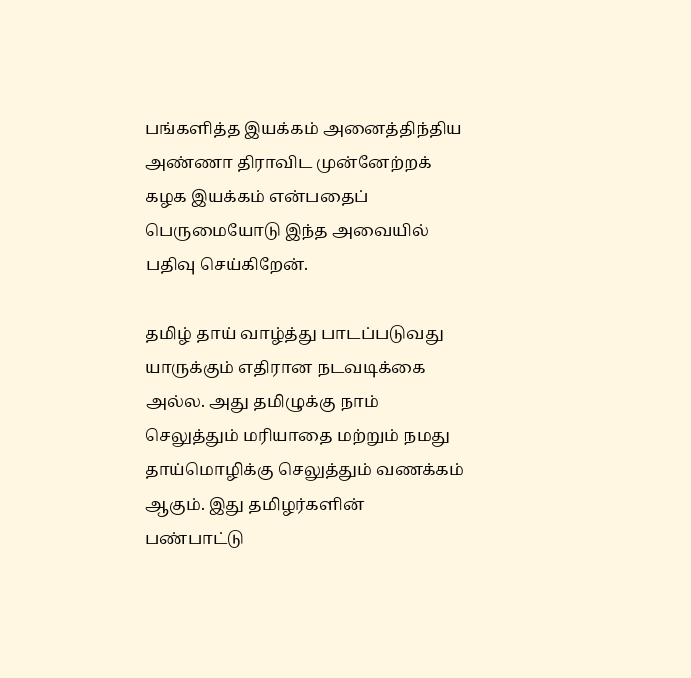பங்களித்த இயக்கம் அனைத்திந்திய அண்ணா திராவிட முன்னேற்றக் கழக இயக்கம் என்பதைப் பெருமையோடு இந்த அவையில் பதிவு செய்கிறேன்.

தமிழ் தாய் வாழ்த்து பாடப்படுவது யாருக்கும் எதிரான நடவடிக்கை அல்ல. அது தமிழுக்கு நாம் செலுத்தும் மரியாதை மற்றும் நமது தாய்மொழிக்கு செலுத்தும் வணக்கம் ஆகும். இது தமிழர்களின் பண்பாட்டு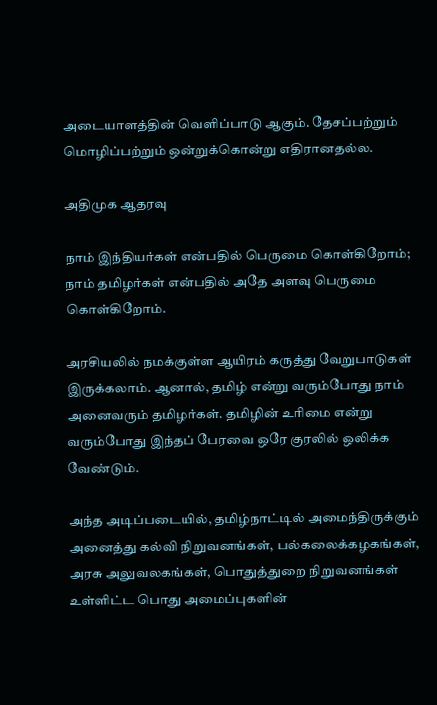அடையாளத்தின் வெளிப்பாடு ஆகும். தேசப்பற்றும் மொழிப்பற்றும் ஒன்றுக்கொன்று எதிரானதல்ல.

அதிமுக ஆதரவு

நாம் இந்தியர்கள் என்பதில் பெருமை கொள்கிறோம்; நாம் தமிழர்கள் என்பதில் அதே அளவு பெருமை கொள்கிறோம்.

அரசியலில் நமக்குள்ள ஆயிரம் கருத்து வேறுபாடுகள் இருக்கலாம். ஆனால், தமிழ் என்று வரும்போது நாம் அனைவரும் தமிழர்கள். தமிழின் உரிமை என்று வரும்போது இந்தப் பேரவை ஒரே குரலில் ஒலிக்க வேண்டும்.

அந்த அடிப்படையில், தமிழ்நாட்டில் அமைந்திருக்கும் அனைத்து கல்வி நிறுவனங்கள், பல்கலைக்கழகங்கள், அரசு அலுவலகங்கள், பொதுத்துறை நிறுவனங்கள் உள்ளிட்ட பொது அமைப்புகளின்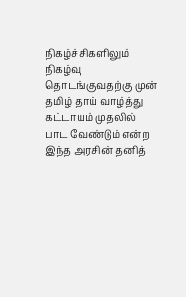நிகழ்ச்சிகளிலும் நிகழ்வு தொடங்குவதற்கு முன் தமிழ் தாய் வாழ்த்து கட்டாயம் முதலில் பாட வேண்டும் என்ற இந்த அரசின் தனித்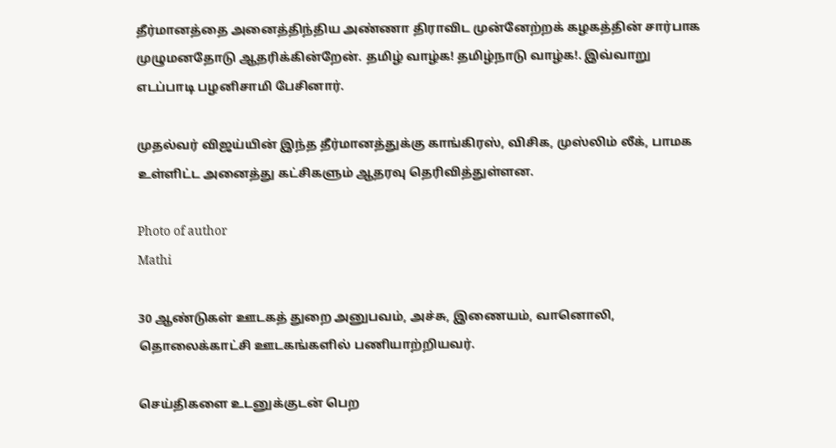தீர்மானத்தை அனைத்திந்திய அண்ணா திராவிட முன்னேற்றக் கழகத்தின் சார்பாக முழுமனதோடு ஆதரிக்கின்றேன். தமிழ் வாழ்க! தமிழ்நாடு வாழ்க!. இவ்வாறு எடப்பாடி பழனிசாமி பேசினார்.

முதல்வர் விஜய்யின் இந்த தீர்மானத்துக்கு காங்கிரஸ், விசிக, முஸ்லிம் லீக், பாமக உள்ளிட்ட அனைத்து கட்சிகளும் ஆதரவு தெரிவித்துள்ளன.

Photo of author
Mathi

30 ஆண்டுகள் ஊடகத் துறை அனுபவம், அச்சு, இணையம், வானொலி, தொலைக்காட்சி ஊடகங்களில் பணியாற்றியவர்.

செய்திகளை உடனுக்குடன் பெற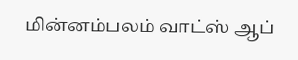மின்னம்பலம் வாட்ஸ் ஆப்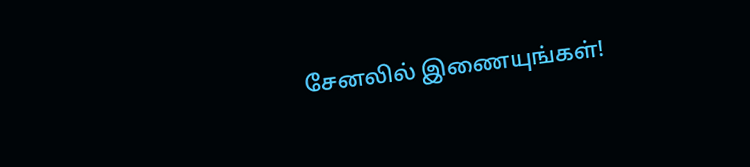சேனலில் இணையுங்கள்!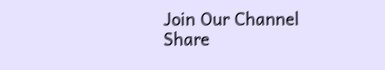Join Our Channel
Share